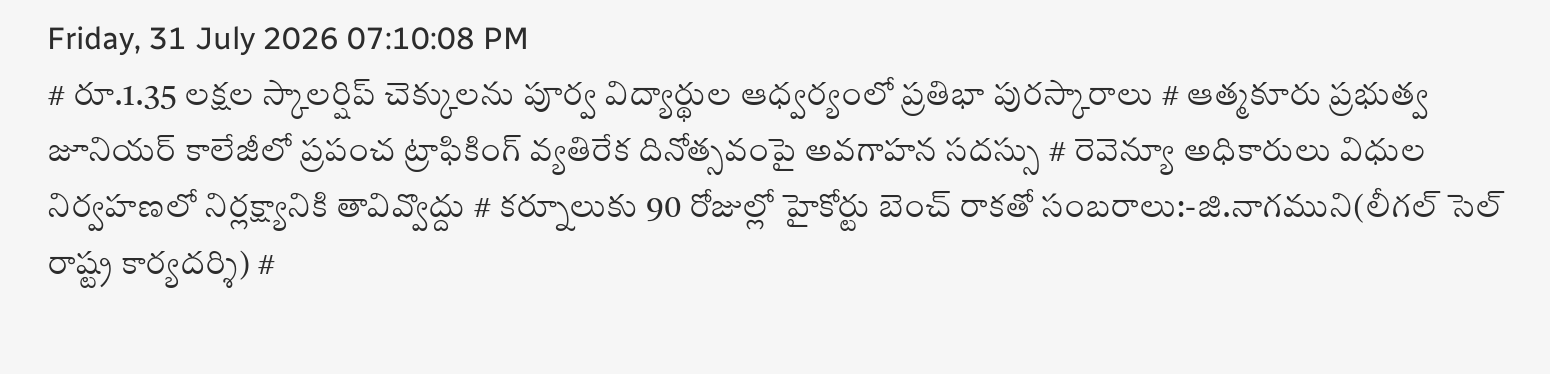Friday, 31 July 2026 07:10:08 PM
# రూ.1.35 లక్షల స్కాలర్షిప్ చెక్కులను పూర్వ విద్యార్థుల ఆధ్వర్యంలో ప్రతిభా పురస్కారాలు # ఆత్మకూరు ప్రభుత్వ జూనియర్ కాలేజీలో ప్రపంచ ట్రాఫికింగ్ వ్యతిరేక దినోత్సవంపై అవగాహన సదస్సు # రెవెన్యూ అధికారులు విధుల నిర్వహణలో నిర్లక్ష్యానికి తావివ్వొద్దు # కర్నూలుకు 90 రోజుల్లో హైకోర్టు బెంచ్ రాకతో సంబరాలు:-జి.నాగముని(లీగల్ సెల్ రాష్ట్ర కార్యదర్శి) #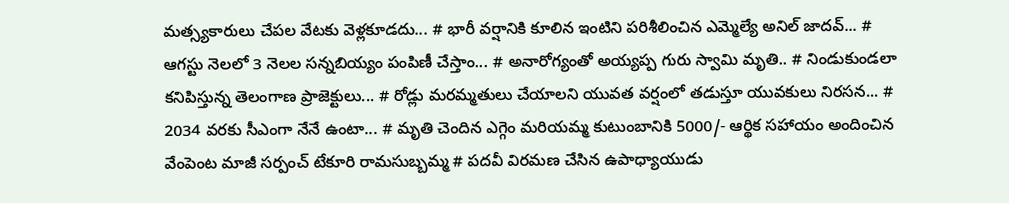మత్స్యకారులు చేపల వేటకు వెళ్లకూడదు... # భారీ వర్షానికి కూలిన ఇంటిని పరిశీలించిన ఎమ్మెల్యే అనిల్ జాదవ్... # ఆగస్టు నెలలో 3 నెలల సన్నబియ్యం పంపిణీ చేస్తాం... # అనారోగ్యంతో అయ్యప్ప గురు స్వామి మృతి.. # నిండుకుండలా కనిపిస్తున్న తెలంగాణ ప్రాజెక్టులు... # రోడ్లు మరమ్మతులు చేయాలని యువత వర్షంలో తడుస్తూ యువకులు నిరసన... # 2034 వరకు సీఎంగా నేనే ఉంటా... # మృతి చెందిన ఎగ్గెం మరియమ్మ కుటుంబానికి 5000/- ఆర్థిక సహాయం అందించిన వేంపెంట మాజీ సర్పంచ్ టేకూరి రామసుబ్బమ్మ # పదవీ విరమణ చేసిన ఉపాధ్యాయుడు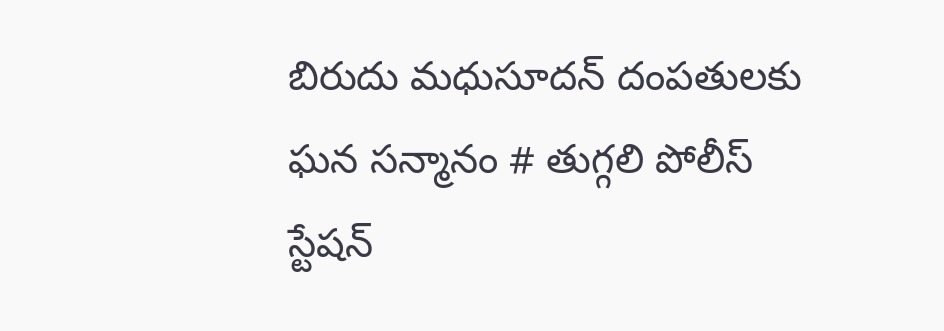బిరుదు మధుసూదన్ దంపతులకు ఘన సన్మానం # తుగ్గలి పోలీస్ స్టేషన్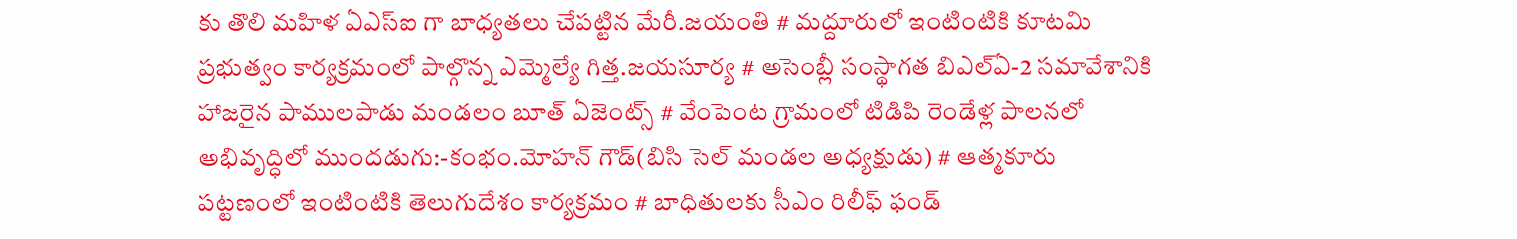కు తొలి మహిళ ఏఎస్ఐ గా బాధ్యతలు చేపట్టిన మేరీ.జయంతి # మద్దూరులో ఇంటింటికి కూటమి ప్రభుత్వం కార్యక్రమంలో పాల్గొన్న ఎమ్మెల్యే గిత్త.జయసూర్య # అసెంబ్లీ సంస్థాగత బిఎల్ఏ-2 సమావేశానికి హాజరైన పాములపాడు మండలం బూత్ ఏజెంట్స్ # వేంపెంట గ్రామంలో టిడిపి రెండేళ్ల పాలనలో అభివృద్ధిలో ముందడుగు:-కంభం.మోహన్ గౌడ్(బిసి సెల్ మండల అధ్యక్షుడు) # ఆత్మకూరు పట్టణంలో ఇంటింటికి తెలుగుదేశం కార్యక్రమం # బాధితులకు సీఎం రిలీఫ్ ఫండ్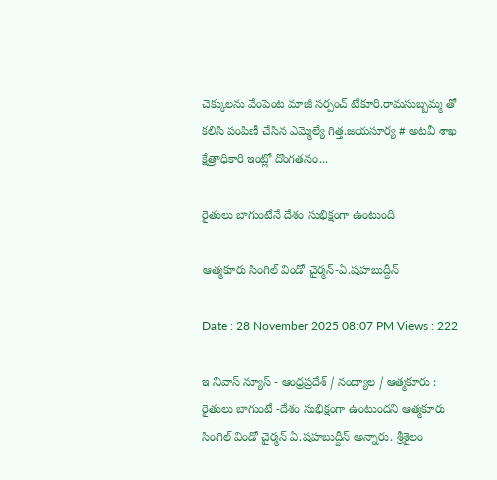చెక్కులను వేంపెంట మాజీ సర్పంచ్ టేకూరి.రామసుబ్బమ్మ తో కలిసి పంపిణీ చేసిన ఎమ్మెల్యే గిత్త.జయసూర్య # అటవీ శాఖ క్షేత్రాధికారి ఇంట్లో దొంగతనం...

రైతులు బాగుంటేనే దేశం సుభిక్షంగా ఉంటుంది

ఆత్మకూరు సింగిల్ విండో చైర్మన్-ఏ.షహబుద్దీన్

Date : 28 November 2025 08:07 PM Views : 222

ఇ నివాస్ న్యూస్ - ఆంధ్రప్రదేశ్ / నంద్యాల / ఆత్మకూరు : రైతులు బాగుంటే -దేశం సుభిక్షంగా ఉంటుందని ఆత్మకూరు సింగిల్ విండో చైర్మన్ ఏ.షహబుద్దీన్ అన్నారు. శ్రీశైలం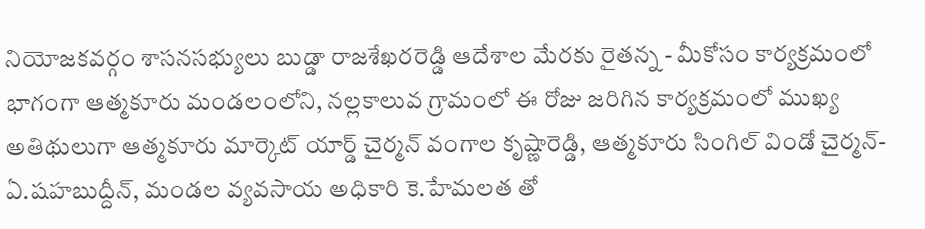నియోజకవర్గం శాసనసభ్యులు బుడ్డా రాజశేఖరరెడ్డి ఆదేశాల మేరకు రైతన్న - మీకోసం కార్యక్రమంలో భాగంగా ఆత్మకూరు మండలంలోని, నల్లకాలువ గ్రామంలో ఈ రోజు జరిగిన కార్యక్రమంలో ముఖ్య అతిథులుగా ఆత్మకూరు మార్కెట్ యార్డ్ చైర్మన్ వంగాల కృష్ణారెడ్డి, ఆత్మకూరు సింగిల్ విండో చైర్మన్- ఏ.షహబుద్దీన్, మండల వ్యవసాయ అధికారి కె.హేమలత తో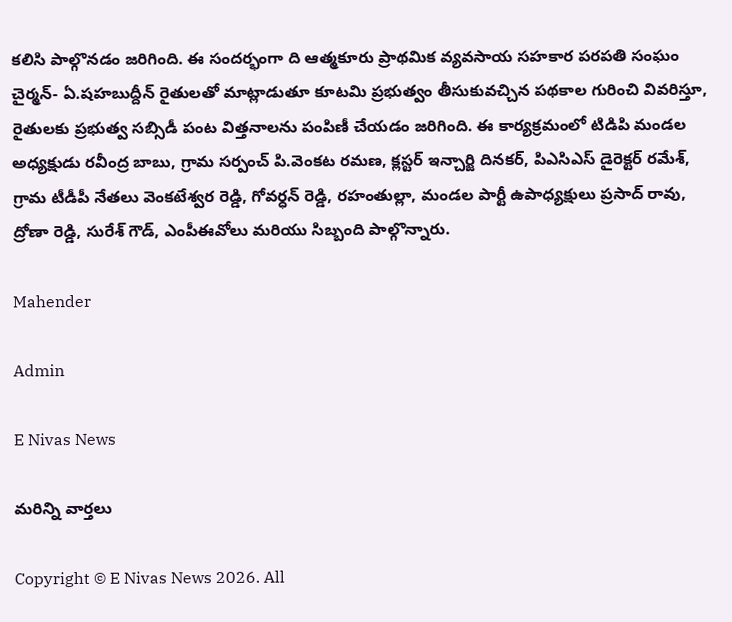కలిసి పాల్గొనడం జరిగింది. ఈ సందర్భంగా ది ఆత్మకూరు ప్రాథమిక వ్యవసాయ సహకార పరపతి సంఘం చైర్మన్- ఏ.షహబుద్దీన్ రైతులతో మాట్లాడుతూ కూటమి ప్రభుత్వం తీసుకువచ్చిన పథకాల గురించి వివరిస్తూ, రైతులకు ప్రభుత్వ సబ్సిడీ పంట విత్తనాలను పంపిణీ చేయడం జరిగింది. ఈ కార్యక్రమంలో టిడిపి మండల అధ్యక్షుడు రవీంద్ర బాబు, గ్రామ సర్పంచ్ పి.వెంకట రమణ, క్లస్టర్ ఇన్చార్జి దినకర్, పిఎసిఎస్ డైరెక్టర్ రమేశ్, గ్రామ టీడీపీ నేతలు వెంకటేశ్వర రెడ్డి, గోవర్ధన్ రెడ్డి, రహంతుల్లా, మండల పార్టీ ఉపాధ్యక్షులు ప్రసాద్ రావు, ద్రోణా రెడ్డి, సురేశ్ గౌడ్, ఎంపీఈవోలు మరియు సిబ్బంది పాల్గొన్నారు.

Mahender

Admin

E Nivas News

మరిన్ని వార్తలు

Copyright © E Nivas News 2026. All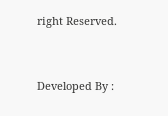right Reserved.



Developed By :